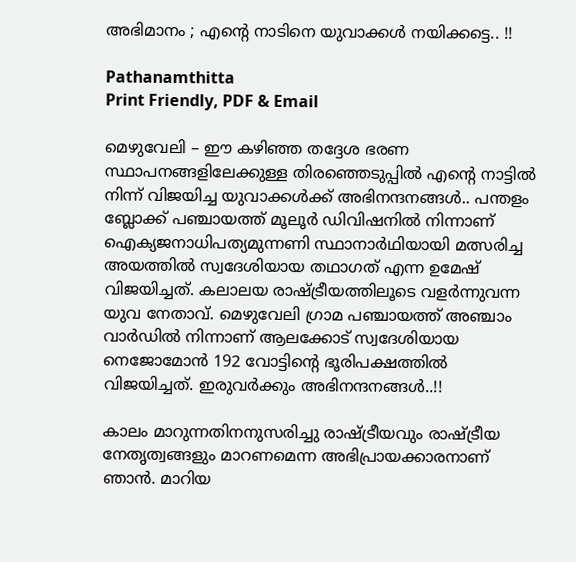അഭിമാനം ; എന്റെ നാടിനെ യുവാക്കൾ നയിക്കട്ടെ.. !!

Pathanamthitta
Print Friendly, PDF & Email

മെഴുവേലി – ഈ കഴിഞ്ഞ തദ്ദേശ ഭരണ സ്ഥാപനങ്ങളിലേക്കുള്ള തിരഞ്ഞെടുപ്പിൽ എന്റെ നാട്ടിൽ നിന്ന് വിജയിച്ച യുവാക്കൾക്ക് അഭിനന്ദനങ്ങൾ.. പന്തളം ബ്ലോക്ക്‌ പഞ്ചായത്ത്‌ മൂലൂർ ഡിവിഷനിൽ നിന്നാണ് ഐക്യജനാധിപത്യമുന്നണി സ്ഥാനാർഥിയായി മത്സരിച്ച അയത്തിൽ സ്വദേശിയായ തഥാഗത് എന്ന ഉമേഷ് വിജയിച്ചത്. കലാലയ രാഷ്ട്രീയത്തിലൂടെ വളർന്നുവന്ന യുവ നേതാവ്. മെഴുവേലി ഗ്രാമ പഞ്ചായത്ത് അഞ്ചാം വാർഡിൽ നിന്നാണ് ആലക്കോട് സ്വദേശിയായ നെജോമോൻ 192 വോട്ടിന്റെ ഭൂരിപക്ഷത്തിൽ വിജയിച്ചത്. ഇരുവർക്കും അഭിനന്ദനങ്ങൾ..!!

കാലം മാറുന്നതിനനുസരിച്ചു രാഷ്ട്രീയവും രാഷ്ട്രീയ നേതൃത്വങ്ങളും മാറണമെന്ന അഭിപ്രായക്കാരനാണ് ഞാൻ. മാറിയ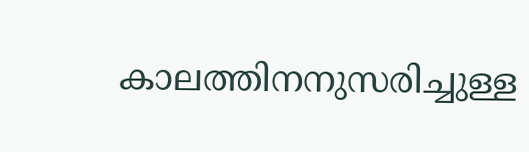കാലത്തിനനുസരിച്ചുള്ള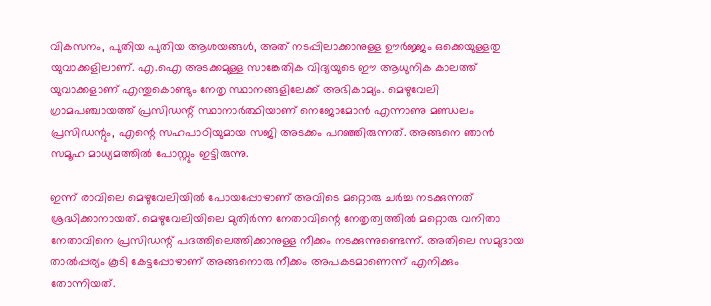വികസനം, പുതിയ പുതിയ ആശയങ്ങൾ, അത് നടപ്പിലാക്കാനുള്ള ഊർജ്ജം ഒക്കെയുള്ളതു യുവാക്കളിലാണ്. എ.ഐ അടക്കമുള്ള സാങ്കേതിക വിദ്യയുടെ ഈ ആധുനിക കാലത്ത് യുവാക്കളാണ് എന്തുകൊണ്ടും നേതൃ സ്ഥാനങ്ങളിലേക്ക് അഭികാമ്യം. മെഴുവേലി ഗ്രാമപഞ്ചായത്ത് പ്രസിഡന്റ് സ്ഥാനാർത്ഥിയാണ് നെജോമോൻ എന്നാണു മണ്ഡലം പ്രസിഡന്റും, എന്റെ സഹപാഠിയുമായ സജി അടക്കം പറഞ്ഞിരുന്നത്. അങ്ങനെ ഞാൻ സമൂഹ മാധ്യമത്തിൽ പോസ്റ്റും ഇട്ടിരുന്നു.

ഇന്ന് രാവിലെ മെഴുവേലിയിൽ പോയപ്പോഴാണ് അവിടെ മറ്റൊരു ചർച്ച നടക്കുന്നത് ശ്രദ്ധിക്കാനായത്. മെഴുവേലിയിലെ മുതിർന്ന നേതാവിന്റെ നേതൃത്വത്തിൽ മറ്റൊരു വനിതാ നേതാവിനെ പ്രസിഡന്റ് പദത്തിലെത്തിക്കാനുള്ള നീക്കം നടക്കുന്നുണ്ടെന്ന്. അതിലെ സമുദായ താൽപ്പര്യം കൂടി കേട്ടപ്പോഴാണ് അങ്ങനൊരു നീക്കം അപകടമാണെന്ന് എനിക്കും തോന്നിയത്.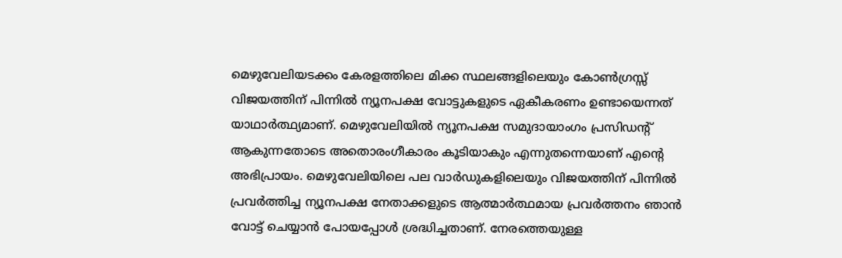മെഴുവേലിയടക്കം കേരളത്തിലെ മിക്ക സ്ഥലങ്ങളിലെയും കോൺഗ്രസ്സ് വിജയത്തിന് പിന്നിൽ ന്യൂനപക്ഷ വോട്ടുകളുടെ ഏകീകരണം ഉണ്ടായെന്നത് യാഥാർത്ഥ്യമാണ്. മെഴുവേലിയിൽ ന്യൂനപക്ഷ സമുദായാംഗം പ്രസിഡന്റ് ആകുന്നതോടെ അതൊരംഗീകാരം കൂടിയാകും എന്നുതന്നെയാണ് എന്റെ അഭിപ്രായം. മെഴുവേലിയിലെ പല വാർഡുകളിലെയും വിജയത്തിന് പിന്നിൽ പ്രവർത്തിച്ച ന്യൂനപക്ഷ നേതാക്കളുടെ ആത്മാർത്ഥമായ പ്രവർത്തനം ഞാൻ വോട്ട് ചെയ്യാൻ പോയപ്പോൾ ശ്രദ്ധിച്ചതാണ്. നേരത്തെയുള്ള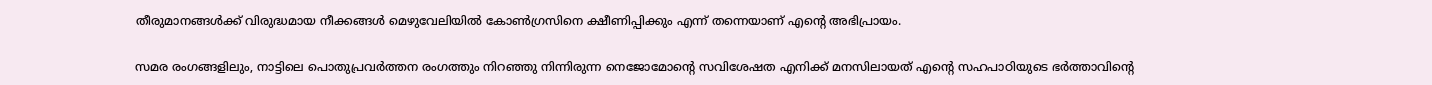തീരുമാനങ്ങൾക്ക് വിരുദ്ധമായ നീക്കങ്ങൾ മെഴുവേലിയിൽ കോൺഗ്രസിനെ ക്ഷീണിപ്പിക്കും എന്ന് തന്നെയാണ് എന്റെ അഭിപ്രായം.

സമര രംഗങ്ങളിലും, നാട്ടിലെ പൊതുപ്രവർത്തന രംഗത്തും നിറഞ്ഞു നിന്നിരുന്ന നെജോമോന്റെ സവിശേഷത എനിക്ക് മനസിലായത് എന്റെ സഹപാഠിയുടെ ഭർത്താവിന്റെ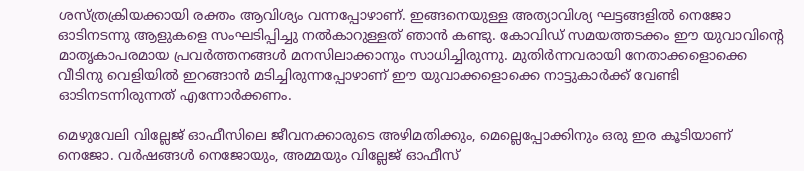ശസ്ത്രക്രിയക്കായി രക്തം ആവിശ്യം വന്നപ്പോഴാണ്. ഇങ്ങനെയുള്ള അത്യാവിശ്യ ഘട്ടങ്ങളിൽ നെജോ ഓടിനടന്നു ആളുകളെ സംഘടിപ്പിച്ചു നൽകാറുള്ളത് ഞാൻ കണ്ടു. കോവിഡ് സമയത്തടക്കം ഈ യുവാവിന്റെ മാതൃകാപരമായ പ്രവർത്തനങ്ങൾ മനസിലാക്കാനും സാധിച്ചിരുന്നു. മുതിർന്നവരായി നേതാക്കളൊക്കെ വീടിനു വെളിയിൽ ഇറങ്ങാൻ മടിച്ചിരുന്നപ്പോഴാണ് ഈ യുവാക്കളൊക്കെ നാട്ടുകാർക്ക് വേണ്ടി ഓടിനടന്നിരുന്നത് എന്നോർക്കണം.

മെഴുവേലി വില്ലേജ് ഓഫീസിലെ ജീവനക്കാരുടെ അഴിമതിക്കും, മെല്ലെപ്പോക്കിനും ഒരു ഇര കൂടിയാണ് നെജോ. വർഷങ്ങൾ നെജോയും, അമ്മയും വില്ലേജ് ഓഫീസ്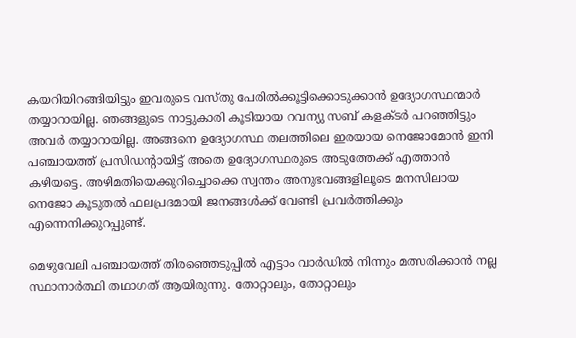കയറിയിറങ്ങിയിട്ടും ഇവരുടെ വസ്തു പേരിൽക്കൂട്ടിക്കൊടുക്കാൻ ഉദ്യോഗസ്ഥന്മാർ തയ്യാറായില്ല. ഞങ്ങളുടെ നാട്ടുകാരി കൂടിയായ റവന്യു സബ് കളക്ടർ പറഞ്ഞിട്ടും അവർ തയ്യാറായില്ല. അങ്ങനെ ഉദ്യോഗസ്ഥ തലത്തിലെ ഇരയായ നെജോമോൻ ഇനി പഞ്ചായത്ത് പ്രസിഡന്റായിട്ട് അതെ ഉദ്യോഗസ്ഥരുടെ അടുത്തേക്ക് എത്താൻ കഴിയട്ടെ. അഴിമതിയെക്കുറിച്ചൊക്കെ സ്വന്തം അനുഭവങ്ങളിലൂടെ മനസിലായ നെജോ കൂടുതൽ ഫലപ്രദമായി ജനങ്ങൾക്ക് വേണ്ടി പ്രവർത്തിക്കും എന്നെനിക്കുറപ്പുണ്ട്.

മെഴുവേലി പഞ്ചായത്ത് തിരഞ്ഞെടുപ്പിൽ എട്ടാം വാർഡിൽ നിന്നും മത്സരിക്കാൻ നല്ല സ്ഥാനാർത്ഥി തഥാഗത് ആയിരുന്നു. തോറ്റാലും, തോറ്റാലും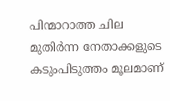പിന്മാറാത്ത ചില മുതിർന്ന നേതാക്കളുടെ കടുംപിടുത്തം മൂലമാണ്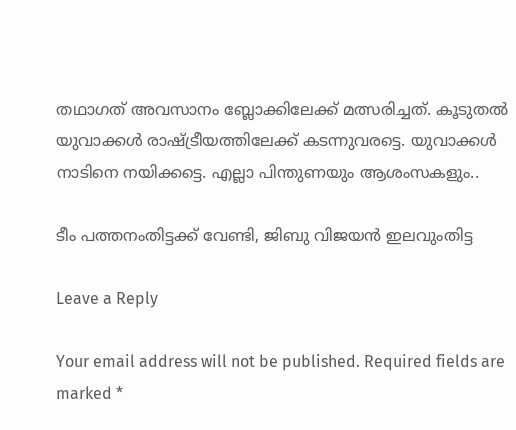തഥാഗത് അവസാനം ബ്ലോക്കിലേക്ക് മത്സരിച്ചത്. കൂടുതൽ യുവാക്കൾ രാഷ്ട്രീയത്തിലേക്ക് കടന്നുവരട്ടെ. യുവാക്കൾ നാടിനെ നയിക്കട്ടെ. എല്ലാ പിന്തുണയും ആശംസകളും..

ടീം പത്തനംതിട്ടക്ക് വേണ്ടി, ജിബു വിജയൻ ഇലവുംതിട്ട

Leave a Reply

Your email address will not be published. Required fields are marked *